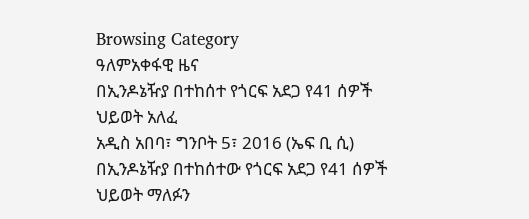Browsing Category
ዓለምአቀፋዊ ዜና
በኢንዶኔዥያ በተከሰተ የጎርፍ አደጋ የ41 ሰዎች ህይወት አለፈ
አዲስ አበባ፣ ግንቦት 5፣ 2016 (ኤፍ ቢ ሲ) በኢንዶኔዥያ በተከሰተው የጎርፍ አደጋ የ41 ሰዎች ህይወት ማለፉን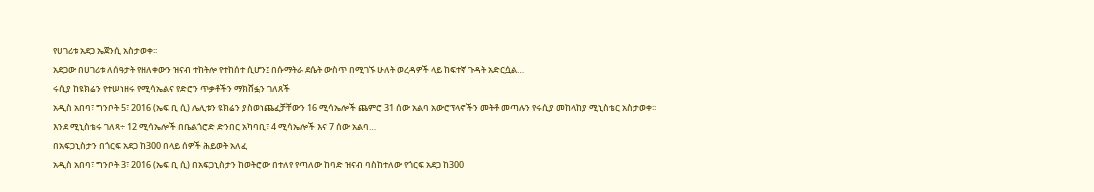የሀገሪቱ አደጋ ኤጀንሲ አስታወቀ፡፡
አደጋው በሀገሪቱ ለሰዓታት የዘለቀውን ዝናብ ተከትሎ የተከሰተ ሲሆን፤ በሱማትራ ደሴት ውስጥ በሚገኙ ሁለት ወረዳዎች ላይ ከፍተኛ ጉዳት አድርሷል…
ሩሲያ ከዩክሬን የተሠነዘሩ የሚሳኤልና የድሮን ጥቃቶችን ማክሸፏን ገለጸች
አዲስ አበባ፣ ግንቦት 5፣ 2016 (ኤፍ ቢ ሲ) ሌሊቱን ዩክሬን ያስወነጨፈቻቸውን 16 ሚሳኤሎች ጨምሮ 31 ሰው አልባ አውሮፕላኖችን መትቶ መጣሉን የሩሲያ መከላከያ ሚኒስቴር አስታወቀ፡፡
እንደ ሚኒስቴሩ ገለጻ÷ 12 ሚሳኤሎች በቤልጎሮድ ድንበር አካባቢ፣ 4 ሚሳኤሎች እና 7 ሰው አልባ…
በአፍጋኒስታን በጎርፍ አደጋ ከ300 በላይ ሰዎች ሕይወት አለፈ
አዲስ አበባ፣ ግንቦት 3፣ 2016 (ኤፍ ቢ ሲ) በአፍጋኒስታን ከወትሮው በተለየ የጣለው ከባድ ዝናብ ባስከተለው የጎርፍ አደጋ ከ300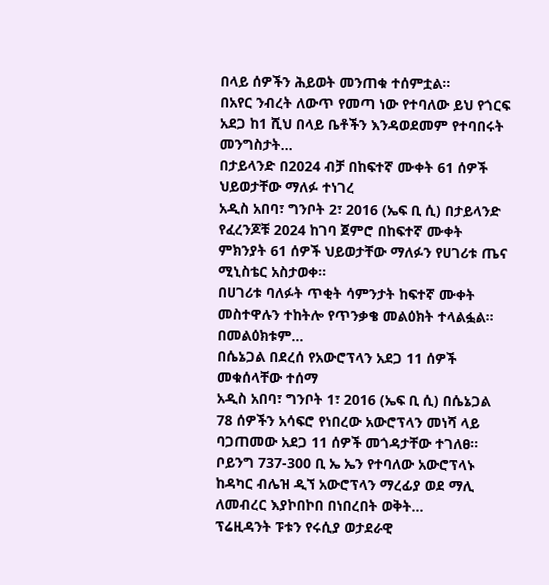በላይ ሰዎችን ሕይወት መንጠቁ ተሰምቷል፡፡
በአየር ንብረት ለውጥ የመጣ ነው የተባለው ይህ የጎርፍ አደጋ ከ1 ሺህ በላይ ቤቶችን እንዳወደመም የተባበሩት መንግስታት…
በታይላንድ በ2024 ብቻ በከፍተኛ ሙቀት 61 ሰዎች ህይወታቸው ማለፉ ተነገረ
አዲስ አበባ፣ ግንቦት 2፣ 2016 (ኤፍ ቢ ሲ) በታይላንድ የፈረንጆቹ 2024 ከገባ ጀምሮ በከፍተኛ ሙቀት ምክንያት 61 ሰዎች ህይወታቸው ማለፉን የሀገሪቱ ጤና ሚኒስቴር አስታወቀ፡፡
በሀገሪቱ ባለፉት ጥቂት ሳምንታት ከፍተኛ ሙቀት መስተዋሉን ተከትሎ የጥንቃቄ መልዕክት ተላልፏል።
በመልዕክቱም…
በሴኔጋል በደረሰ የአውሮፕላን አደጋ 11 ሰዎች መቁሰላቸው ተሰማ
አዲስ አበባ፣ ግንቦት 1፣ 2016 (ኤፍ ቢ ሲ) በሴኔጋል 78 ሰዎችን አሳፍሮ የነበረው አውሮፕላን መነሻ ላይ ባጋጠመው አደጋ 11 ሰዎች መጎዳታቸው ተገለፀ፡፡
ቦይንግ 737-300 ቢ ኤ ኤን የተባለው አውሮፕላኑ ከዳካር ብሌዝ ዲኘ አውሮፕላን ማረፊያ ወደ ማሊ ለመብረር እያኮበኮበ በነበረበት ወቅት…
ፕሬዚዳንት ፑቱን የሩሲያ ወታደራዊ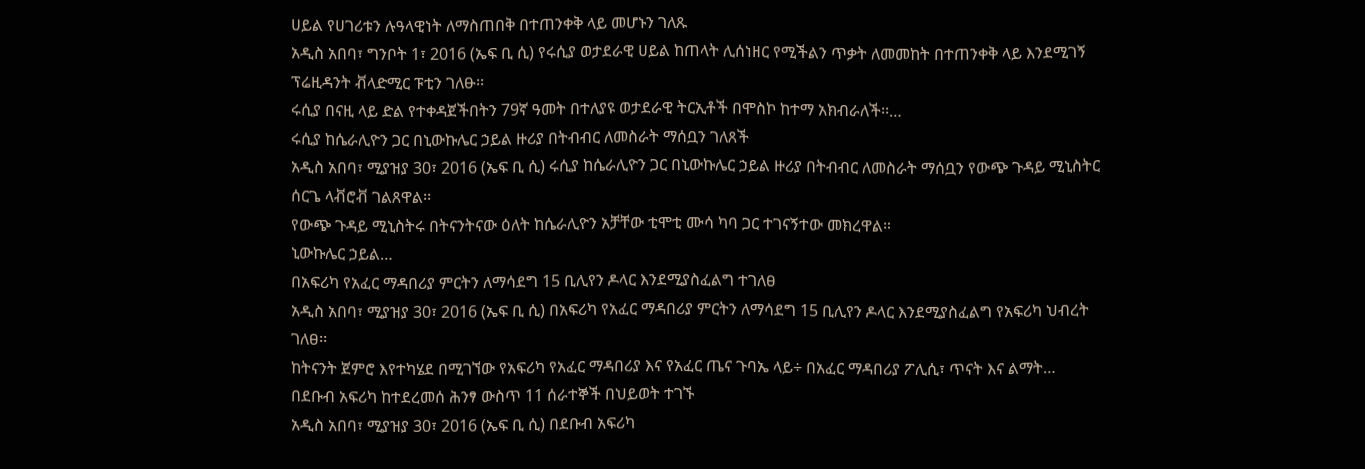ሀይል የሀገሪቱን ሉዓላዊነት ለማስጠበቅ በተጠንቀቅ ላይ መሆኑን ገለጹ
አዲስ አበባ፣ ግንቦት 1፣ 2016 (ኤፍ ቢ ሲ) የሩሲያ ወታደራዊ ሀይል ከጠላት ሊሰነዘር የሚችልን ጥቃት ለመመከት በተጠንቀቅ ላይ እንደሚገኝ ፕሬዚዳንት ቭላድሚር ፑቲን ገለፁ፡፡
ሩሲያ በናዚ ላይ ድል የተቀዳጀችበትን 79ኛ ዓመት በተለያዩ ወታደራዊ ትርኢቶች በሞስኮ ከተማ አክብራለች፡፡…
ሩሲያ ከሴራሊዮን ጋር በኒውኩሌር ኃይል ዙሪያ በትብብር ለመስራት ማሰቧን ገለጸች
አዲስ አበባ፣ ሚያዝያ 30፣ 2016 (ኤፍ ቢ ሲ) ሩሲያ ከሴራሊዮን ጋር በኒውኩሌር ኃይል ዙሪያ በትብብር ለመስራት ማሰቧን የውጭ ጉዳይ ሚኒስትር ሰርጌ ላቭሮቭ ገልጸዋል፡፡
የውጭ ጉዳይ ሚኒስትሩ በትናንትናው ዕለት ከሴራሊዮን አቻቸው ቲሞቲ ሙሳ ካባ ጋር ተገናኝተው መክረዋል።
ኒውኩሌር ኃይል…
በአፍሪካ የአፈር ማዳበሪያ ምርትን ለማሳደግ 15 ቢሊየን ዶላር እንደሚያስፈልግ ተገለፀ
አዲስ አበባ፣ ሚያዝያ 30፣ 2016 (ኤፍ ቢ ሲ) በአፍሪካ የአፈር ማዳበሪያ ምርትን ለማሳደግ 15 ቢሊየን ዶላር እንደሚያስፈልግ የአፍሪካ ህብረት ገለፀ፡፡
ከትናንት ጀምሮ እየተካሄደ በሚገኘው የአፍሪካ የአፈር ማዳበሪያ እና የአፈር ጤና ጉባኤ ላይ÷ በአፈር ማዳበሪያ ፖሊሲ፣ ጥናት እና ልማት…
በደቡብ አፍሪካ ከተደረመሰ ሕንፃ ውስጥ 11 ሰራተኞች በህይወት ተገኙ
አዲስ አበባ፣ ሚያዝያ 30፣ 2016 (ኤፍ ቢ ሲ) በደቡብ አፍሪካ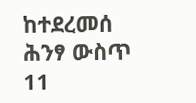ከተደረመሰ ሕንፃ ውስጥ 11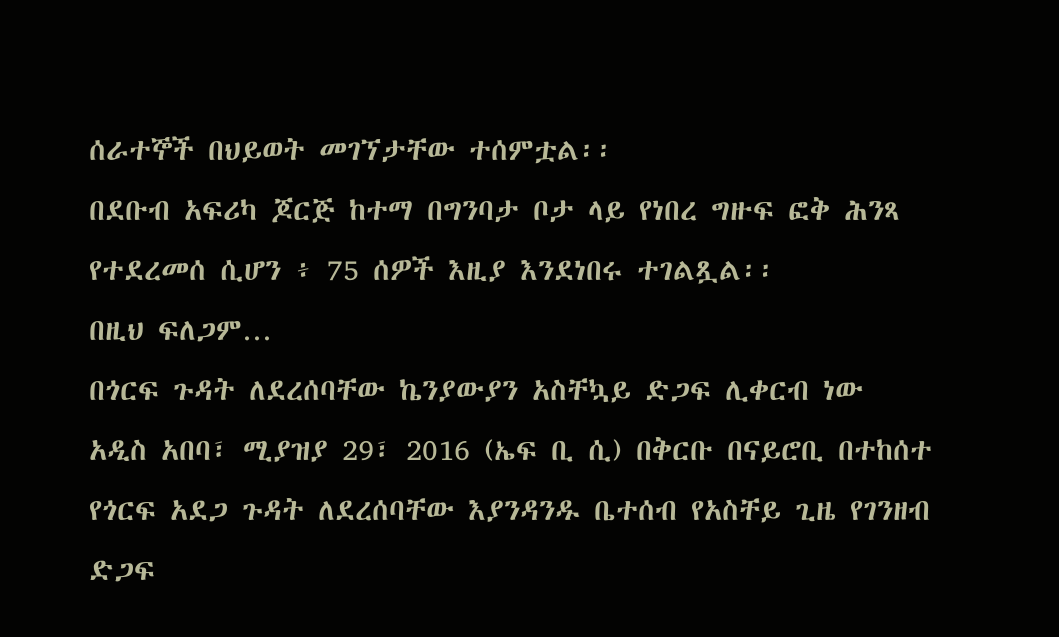ሰራተኞች በህይወት መገኘታቸው ተሰምቷል፡፡
በደቡብ አፍሪካ ጆርጅ ከተማ በግንባታ ቦታ ላይ የነበረ ግዙፍ ፎቅ ሕንጻ የተደረመሰ ሲሆን ፥ 75 ሰዎች እዚያ እንደነበሩ ተገልጿል፡፡
በዚህ ፍለጋም…
በጎርፍ ጉዳት ለደረሰባቸው ኬንያውያን አስቸኳይ ድጋፍ ሊቀርብ ነው
አዲስ አበባ፣ ሚያዝያ 29፣ 2016 (ኤፍ ቢ ሲ) በቅርቡ በናይሮቢ በተከሰተ የጎርፍ አደጋ ጉዳት ለደረሰባቸው እያንዳንዱ ቤተሰብ የአስቸይ ጊዜ የገንዘብ ድጋፍ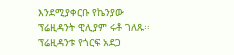እንደሚያቀርቡ የኬንያው ፕሬዚዳንት ዊሊያም ሩቶ ገለጹ፡፡
ፕሬዚዳንቱ የጎርፍ አደጋ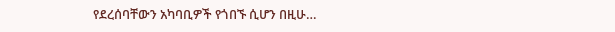የደረሰባቸውን አካባቢዎች የጎበኙ ሲሆን በዚሁ…